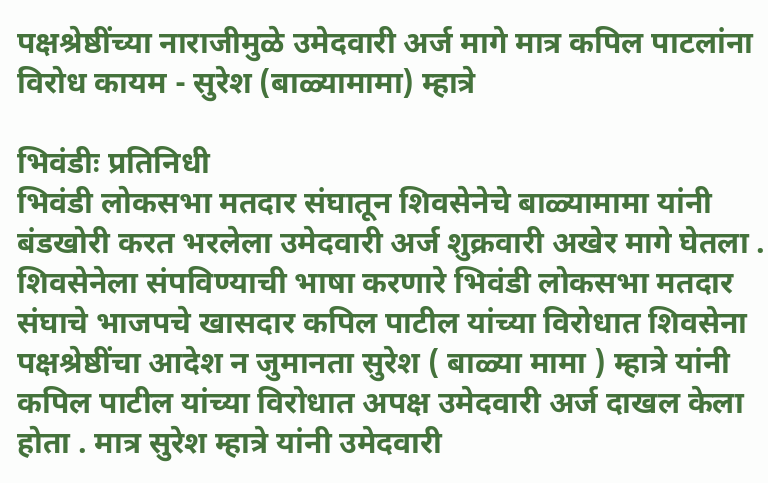पक्षश्रेष्ठींच्या नाराजीमुळे उमेदवारी अर्ज मागे मात्र कपिल पाटलांना विरोध कायम - सुरेश (बाळ्यामामा) म्हात्रे

भिवंडीः प्रतिनिधी
भिवंडी लोकसभा मतदार संघातून शिवसेनेचे बाळ्यामामा यांनी बंडखोरी करत भरलेला उमेदवारी अर्ज शुक्रवारी अखेर मागे घेतला . शिवसेनेला संपविण्याची भाषा करणारे भिवंडी लोकसभा मतदार संघाचे भाजपचे खासदार कपिल पाटील यांच्या विरोधात शिवसेना पक्षश्रेष्ठींचा आदेश न जुमानता सुरेश ( बाळ्या मामा ) म्हात्रे यांनी कपिल पाटील यांच्या विरोधात अपक्ष उमेदवारी अर्ज दाखल केला होता . मात्र सुरेश म्हात्रे यांनी उमेदवारी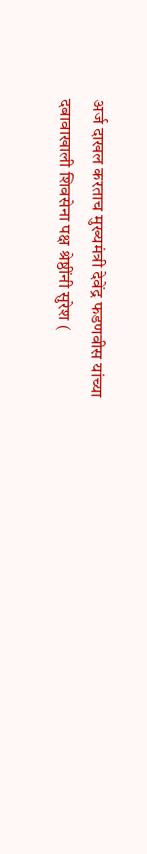अर्ज दाखल करताच मुख्यमंत्री देवेंद्र फडणवीस यांच्या दबावाखाली शिवसेना पक्ष श्रेष्ठींनी सुरेश (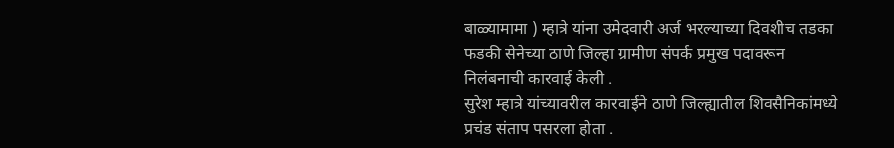बाळ्यामामा ) म्हात्रे यांना उमेदवारी अर्ज भरल्याच्या दिवशीच तडका फडकी सेनेच्या ठाणे जिल्हा ग्रामीण संपर्क प्रमुख पदावरून निलंबनाची कारवाई केली .
सुरेश म्हात्रे यांच्यावरील कारवाईने ठाणे जिल्ह्यातील शिवसैनिकांमध्ये प्रचंड संताप पसरला होता .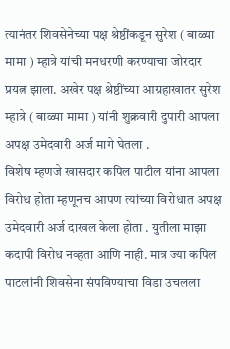त्यानंतर शिवसेनेच्या पक्ष श्रेष्ठींकडून सुरेश ( बाळ्या मामा ) म्हात्रे यांची मनधरणी करण्याचा जोरदार प्रयत्न झाला. अखेर पक्ष श्रेष्ठींच्या आग्रहाखातर सुरेश म्हात्रे ( बाळ्या मामा ) यांनी शुक्रवारी दुपारी आपला अपक्ष उमेदवारी अर्ज मागे घेतला .
विशेष म्हणजे खासदार कपिल पाटील यांना आपला विरोध होता म्हणूनच आपण त्यांच्या विरोधात अपक्ष उमेदवारी अर्ज दाखल केला होता . युतीला माझा कदापी विरोध नव्हता आणि नाही. मात्र ज्या कपिल पाटलांनी शिवसेना संपविण्याचा विडा उचलला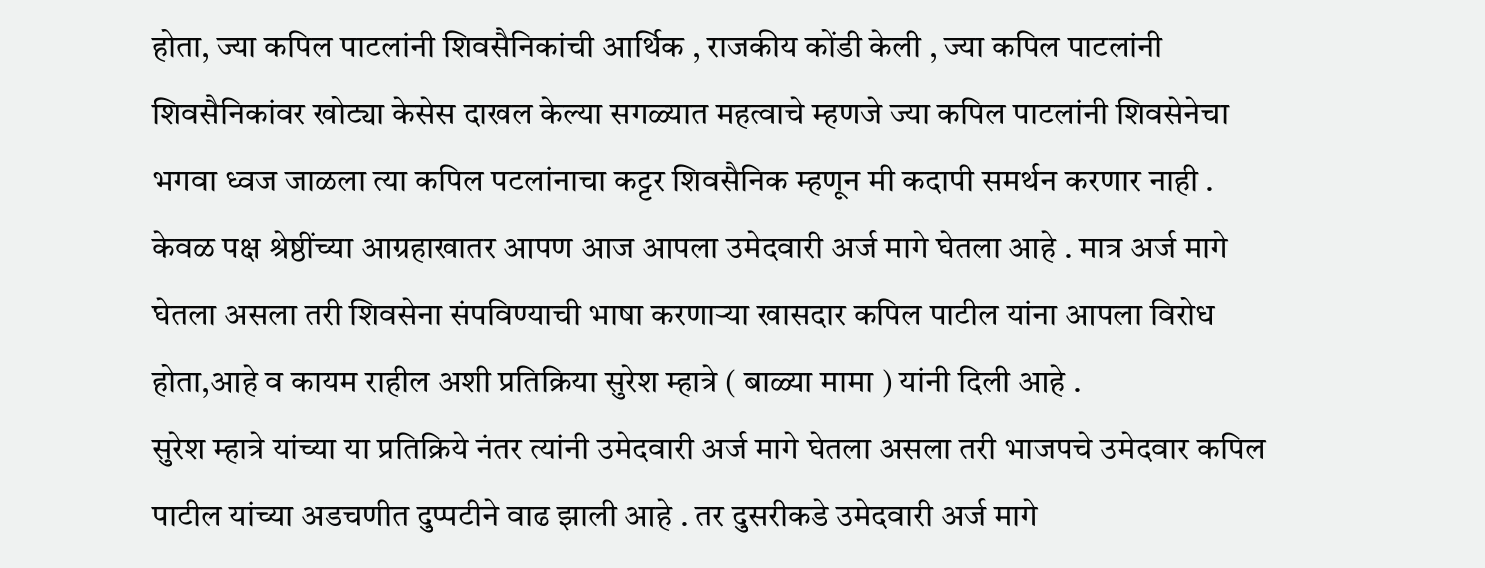होता, ज्या कपिल पाटलांनी शिवसैनिकांची आर्थिक , राजकीय कोंडी केली , ज्या कपिल पाटलांनी शिवसैनिकांवर खोट्या केसेस दाखल केल्या सगळ्यात महत्वाचे म्हणजे ज्या कपिल पाटलांनी शिवसेनेचा भगवा ध्वज जाळला त्या कपिल पटलांनाचा कट्टर शिवसैनिक म्हणून मी कदापी समर्थन करणार नाही . केवळ पक्ष श्रेष्ठींच्या आग्रहाखातर आपण आज आपला उमेदवारी अर्ज मागे घेतला आहे . मात्र अर्ज मागे घेतला असला तरी शिवसेना संपविण्याची भाषा करणाऱ्या खासदार कपिल पाटील यांना आपला विरोध होता,आहे व कायम राहील अशी प्रतिक्रिया सुरेश म्हात्रे ( बाळ्या मामा ) यांनी दिली आहे .
सुरेश म्हात्रे यांच्या या प्रतिक्रिये नंतर त्यांनी उमेदवारी अर्ज मागे घेतला असला तरी भाजपचे उमेदवार कपिल पाटील यांच्या अडचणीत दुप्पटीने वाढ झाली आहे . तर दुसरीकडे उमेदवारी अर्ज मागे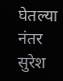घेतल्या नंतर सुरेश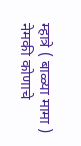म्हात्रे ( बाळ्या मामा ) नेमकी कोणाचे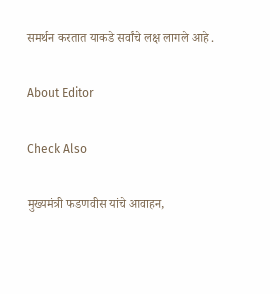समर्थन करतात याकडे सर्वांचे लक्ष लागले आहे .

About Editor

Check Also

मुख्यमंत्री फडणवीस यांचे आवाहन,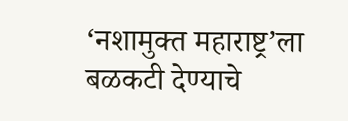‘नशामुक्त महाराष्ट्र’ला बळकटी देण्याचे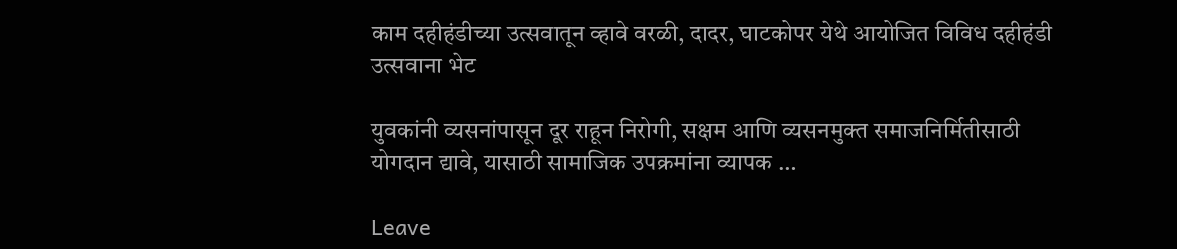काम दहीहंडीच्या उत्सवातून व्हावे वरळी, दादर, घाटकोपर येथे आयोजित विविध दहीहंडी उत्सवाना भेट

युवकांनी व्यसनांपासून दूर राहून निरोगी, सक्षम आणि व्यसनमुक्त समाजनिर्मितीसाठी योगदान द्यावे, यासाठी सामाजिक उपक्रमांना व्यापक …

Leave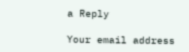a Reply

Your email address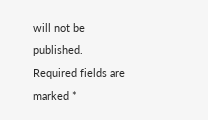will not be published. Required fields are marked *